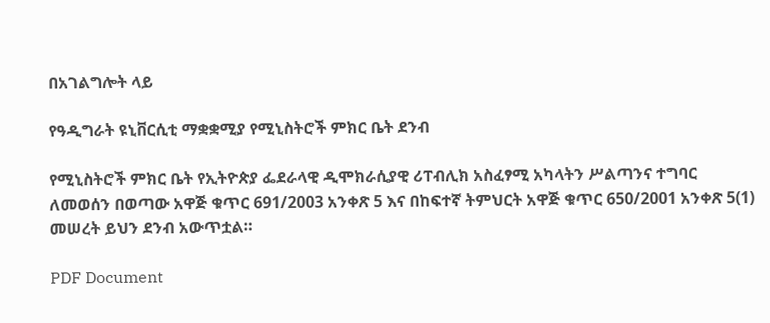በአገልግሎት ላይ

የዓዲግራት ዩኒቨርሲቲ ማቋቋሚያ የሚኒስትሮች ምክር ቤት ደንብ

የሚኒስትሮች ምክር ቤት የኢትዮጵያ ፌደራላዊ ዲሞክራሲያዊ ሪፐብሊክ አስፈፃሚ አካላትን ሥልጣንና ተግባር ለመወሰን በወጣው አዋጅ ቁጥር 691/2003 አንቀጽ 5 እና በከፍተኛ ትምህርት አዋጅ ቁጥር 650/2001 አንቀጽ 5(1) መሠረት ይህን ደንብ አውጥቷል።

PDF Document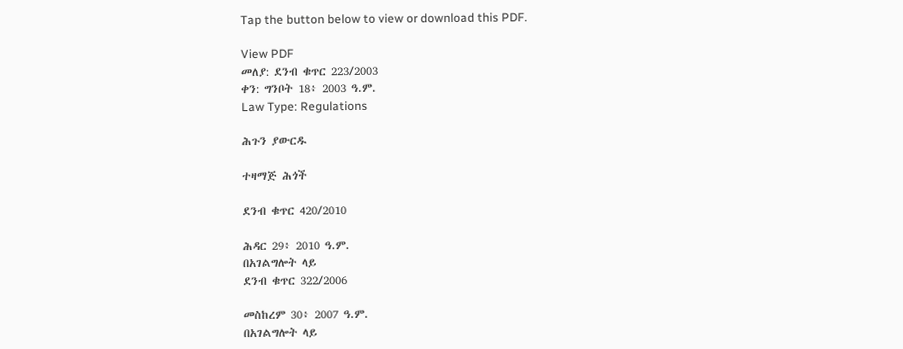Tap the button below to view or download this PDF.

View PDF
መለያ: ደንብ ቁጥር 223/2003
ቀን: ግንቦት 18፥ 2003 ዓ.ም.
Law Type: Regulations

ሕጉን ያውርዱ

ተዛማጅ ሕጎች

ደንብ ቁጥር 420/2010

ሕዳር 29፥ 2010 ዓ.ም.
በአገልግሎት ላይ
ደንብ ቁጥር 322/2006

መስከረም 30፥ 2007 ዓ.ም.
በአገልግሎት ላይ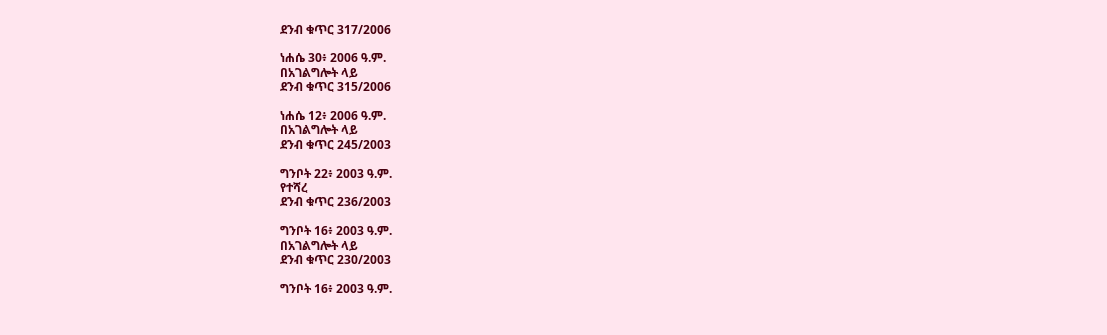ደንብ ቁጥር 317/2006

ነሐሴ 30፥ 2006 ዓ.ም.
በአገልግሎት ላይ
ደንብ ቁጥር 315/2006

ነሐሴ 12፥ 2006 ዓ.ም.
በአገልግሎት ላይ
ደንብ ቁጥር 245/2003

ግንቦት 22፥ 2003 ዓ.ም.
የተሻረ
ደንብ ቁጥር 236/2003

ግንቦት 16፥ 2003 ዓ.ም.
በአገልግሎት ላይ
ደንብ ቁጥር 230/2003

ግንቦት 16፥ 2003 ዓ.ም.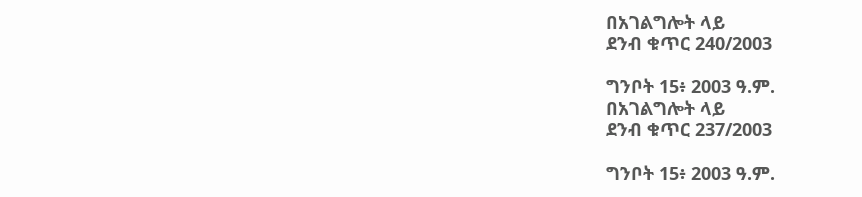በአገልግሎት ላይ
ደንብ ቁጥር 240/2003

ግንቦት 15፥ 2003 ዓ.ም.
በአገልግሎት ላይ
ደንብ ቁጥር 237/2003

ግንቦት 15፥ 2003 ዓ.ም.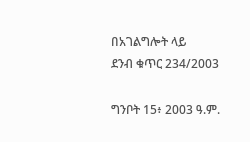በአገልግሎት ላይ
ደንብ ቁጥር 234/2003

ግንቦት 15፥ 2003 ዓ.ም.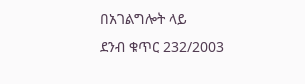በአገልግሎት ላይ
ደንብ ቁጥር 232/2003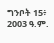ግንቦት 15፥ 2003 ዓ.ም.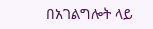በአገልግሎት ላይ